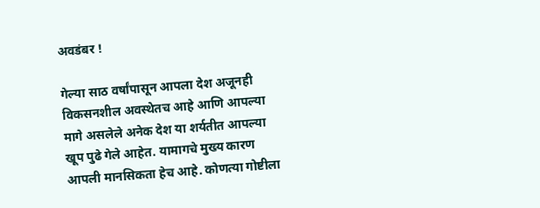अवडंबर !

गेल्या साठ वर्षांपासून आपला देश अजूनही विकसनशील अवस्थेतच आहे आणि आपल्या मागे असलेले अनेक देश या शर्यतीत आपल्या खूप पुढे गेले आहेत. यामागचे मुख्य कारण आपली मानसिकता हेच आहे. कोणत्या गोष्टीला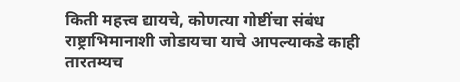किती महत्त्व द्यायचे, कोणत्या गोष्टींचा संबंध राष्ट्राभिमानाशी जोडायचा याचे आपल्याकडे काही तारतम्यच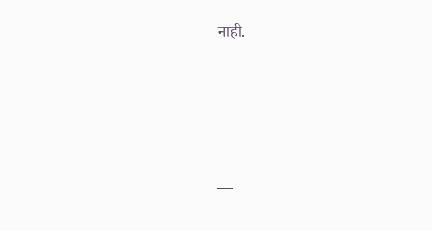नाही.





—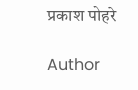प्रकाश पोहरे

Author